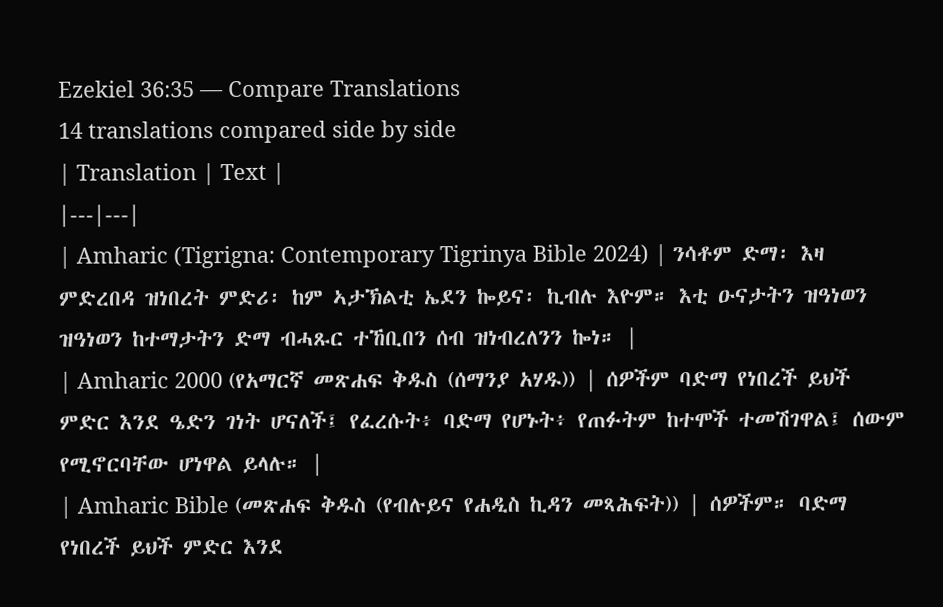Ezekiel 36:35 — Compare Translations
14 translations compared side by side
| Translation | Text |
|---|---|
| Amharic (Tigrigna: Contemporary Tigrinya Bible 2024) | ንሳቶም ድማ፡ እዛ ምድረበዳ ዝነበረት ምድሪ፡ ከም ኣታኽልቲ ኤደን ኰይና፡ ኪብሉ እዮም። እቲ ዑናታትን ዝዓነወን ዝዓነወን ከተማታትን ድማ ብሓጹር ተኸቢበን ሰብ ዝነብረለንን ኰነ። |
| Amharic 2000 (የአማርኛ መጽሐፍ ቅዱስ (ሰማንያ አሃዱ)) | ሰዎችም ባድማ የነበረች ይህች ምድር እንደ ዔድን ገነት ሆናለች፤ የፈረሱት፥ ባድማ የሆኑት፥ የጠፉትም ከተሞች ተመሽገዋል፤ ሰውም የሚኖርባቸው ሆነዋል ይላሉ። |
| Amharic Bible (መጽሐፍ ቅዱስ (የብሉይና የሐዲስ ኪዳን መጻሕፍት)) | ሰዎችም። ባድማ የነበረች ይህች ምድር እንደ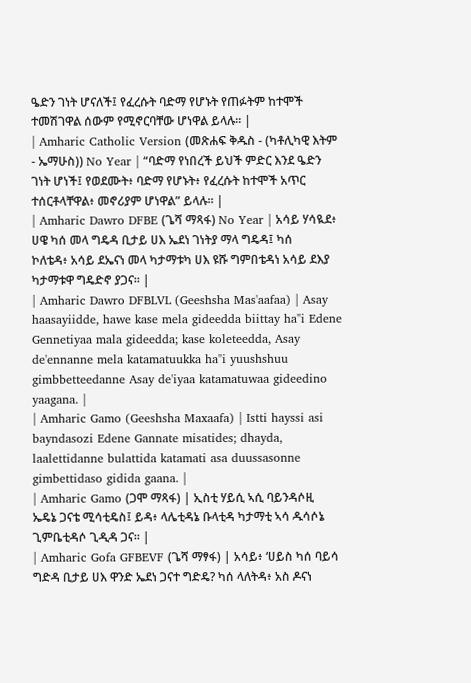ዔድን ገነት ሆናለች፤ የፈረሱት ባድማ የሆኑት የጠፉትም ከተሞች ተመሽገዋል ሰውም የሚኖርባቸው ሆነዋል ይላሉ። |
| Amharic Catholic Version (መጽሐፍ ቅዱስ - (ካቶሊካዊ እትም - ኤማሁስ)) No Year | “ባድማ የነበረች ይህች ምድር እንደ ዔድን ገነት ሆነች፤ የወደሙት፥ ባድማ የሆኑት፥ የፈረሱት ከተሞች አጥር ተሰርቶላቸዋል፥ መኖሪያም ሆነዋል” ይላሉ። |
| Amharic Dawro DFBE (ጌሻ ማጻፋ) No Year | አሳይ ሃሳዪደ፥ ሀዌ ካሰ መላ ግዴዳ ቢታይ ሀእ ኤደነ ገነትያ ማላ ግዴዳ፤ ካሰ ኮለቴዳ፥ አሳይ ደኤናነ መላ ካታማቱካ ሀእ ዩሹ ግምበቴዳነ አሳይ ደእያ ካታማቱዋ ግዴድኖ ያጋና። |
| Amharic Dawro DFBLVL (Geeshsha Mas'aafaa) | Asay haasayiidde, hawe kase mela gideedda biittay ha"i Edene Gennetiyaa mala gideedda; kase koleteedda, Asay de'ennanne mela katamatuukka ha"i yuushshuu gimbbetteedanne Asay de'iyaa katamatuwaa gideedino yaagana. |
| Amharic Gamo (Geeshsha Maxaafa) | Istti hayssi asi bayndasozi Edene Gannate misatides; dhayda, laalettidanne bulattida katamati asa duussasonne gimbettidaso gidida gaana. |
| Amharic Gamo (ጋሞ ማጻፋ) | ኢስቲ ሃይሲ ኣሲ ባይንዳሶዚ ኤዴኔ ጋናቴ ሚሳቲዴስ፤ ይዳ፥ ላሌቲዳኔ ቡላቲዳ ካታማቲ ኣሳ ዱሳሶኔ ጊምቤቲዳሶ ጊዲዳ ጋና። |
| Amharic Gofa GFBEVF (ጌሻ ማፃፋ) | አሳይ፥ ‘ሀይስ ካሰ ባይሳ ግድዳ ቢታይ ሀእ ዋንድ ኤደነ ጋናተ ግድዴ? ካሰ ላለትዳ፥ አስ ዶናነ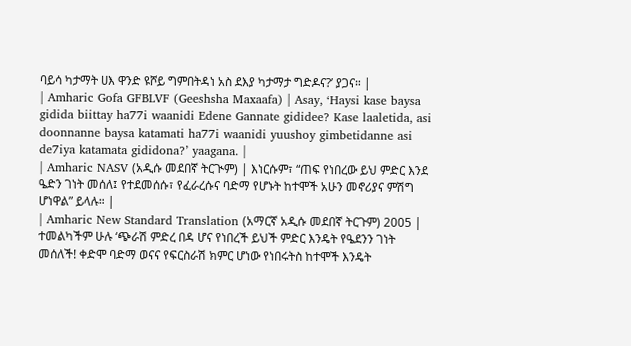ባይሳ ካታማት ሀእ ዋንድ ዩሾይ ግምበትዳነ አስ ደእያ ካታማታ ግድዶና?’ ያጋና። |
| Amharic Gofa GFBLVF (Geeshsha Maxaafa) | Asay, ‘Haysi kase baysa gidida biittay ha77i waanidi Edene Gannate gididee? Kase laaletida, asi doonnanne baysa katamati ha77i waanidi yuushoy gimbetidanne asi de7iya katamata gididona?’ yaagana. |
| Amharic NASV (አዲሱ መደበኛ ትርጒም) | እነርሱም፣ “ጠፍ የነበረው ይህ ምድር እንደ ዔድን ገነት መሰለ፤ የተደመሰሱ፣ የፈራረሱና ባድማ የሆኑት ከተሞች አሁን መኖሪያና ምሽግ ሆነዋል” ይላሉ። |
| Amharic New Standard Translation (አማርኛ አዲሱ መደበኛ ትርጉም) 2005 | ተመልካችም ሁሉ ‘ጭራሽ ምድረ በዳ ሆና የነበረች ይህች ምድር እንዴት የዔደንን ገነት መሰለች! ቀድሞ ባድማ ወናና የፍርስራሽ ክምር ሆነው የነበሩትስ ከተሞች እንዴት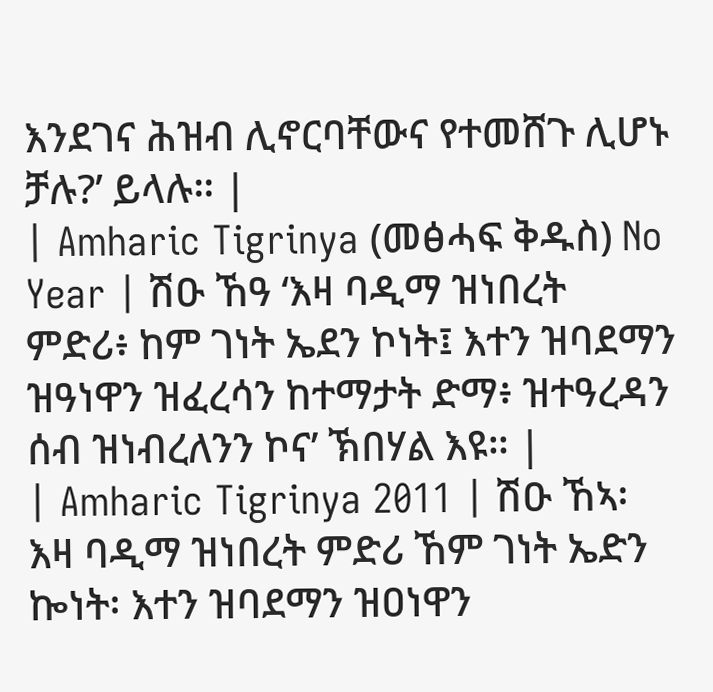እንደገና ሕዝብ ሊኖርባቸውና የተመሸጉ ሊሆኑ ቻሉ?’ ይላሉ። |
| Amharic Tigrinya (መፅሓፍ ቅዱስ) No Year | ሽዑ ኸዓ ‘እዛ ባዲማ ዝነበረት ምድሪ፥ ከም ገነት ኤደን ኮነት፤ እተን ዝባደማን ዝዓነዋን ዝፈረሳን ከተማታት ድማ፥ ዝተዓረዳን ሰብ ዝነብረለንን ኮና’ ኽበሃል እዩ። |
| Amharic Tigrinya 2011 | ሽዑ ኸኣ፡ እዛ ባዲማ ዝነበረት ምድሪ ኸም ገነት ኤድን ኰነት፡ እተን ዝባደማን ዝዐነዋን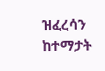ዝፈረሳን ከተማታት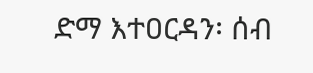ድማ እተዐርዳን፡ ሰብ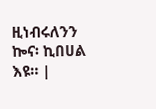ዚነብሩለንን ኰና፡ ኪበሀል እዩ። |